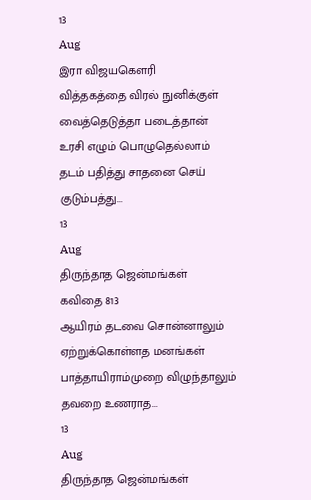13
Aug
இரா விஜயகௌரி
வித்தகத்தை விரல் நுனிக்குள்
வைத்தெடுத்தா படைத்தான்
உரசி எழும் பொழுதெல்லாம்
தடம் பதித்து சாதனை செய்
குடும்பத்து...
13
Aug
திருந்தாத ஜென்மங்கள்
கவிதை 813
ஆயிரம் தடவை சொன்னாலும் ஏற்றுக்கொள்ளத மனங்கள்
பாத்தாயிராம்முறை விழுந்தாலும் தவறை உணராத...
13
Aug
திருந்தாத ஜென்மங்கள்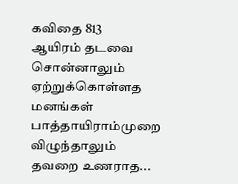கவிதை 813
ஆயிரம் தடவை சொன்னாலும் ஏற்றுக்கொள்ளத மனங்கள்
பாத்தாயிராம்முறை விழுந்தாலும் தவறை உணராத...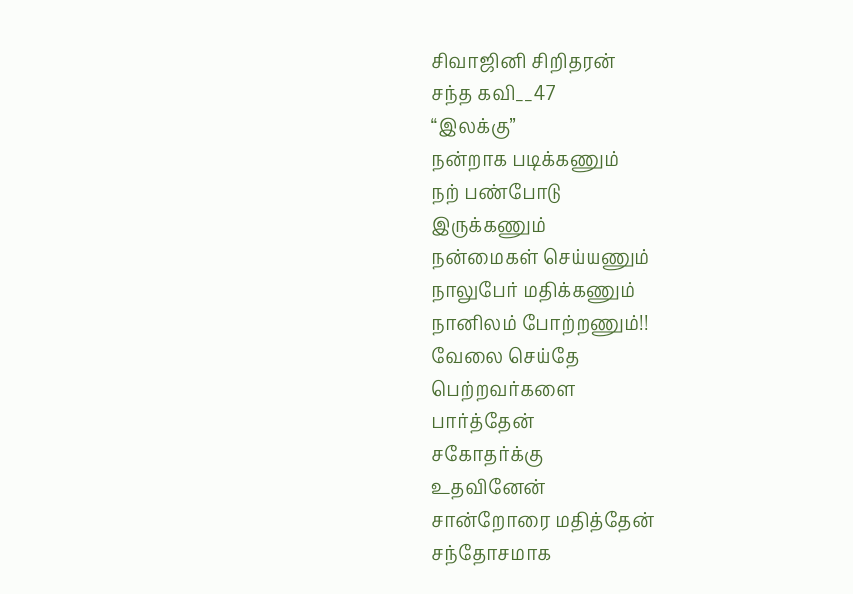சிவாஜினி சிறிதரன்
சந்த கவி__47
“இலக்கு”
நன்றாக படிக்கணும்
நற் பண்போடு
இருக்கணும்
நன்மைகள் செய்யணும்
நாலுபேர் மதிக்கணும்
நானிலம் போற்றணும்!!
வேலை செய்தே
பெற்றவர்களை
பார்த்தேன்
சகோதர்க்கு
உதவினேன்
சான்றோரை மதித்தேன்
சந்தோசமாக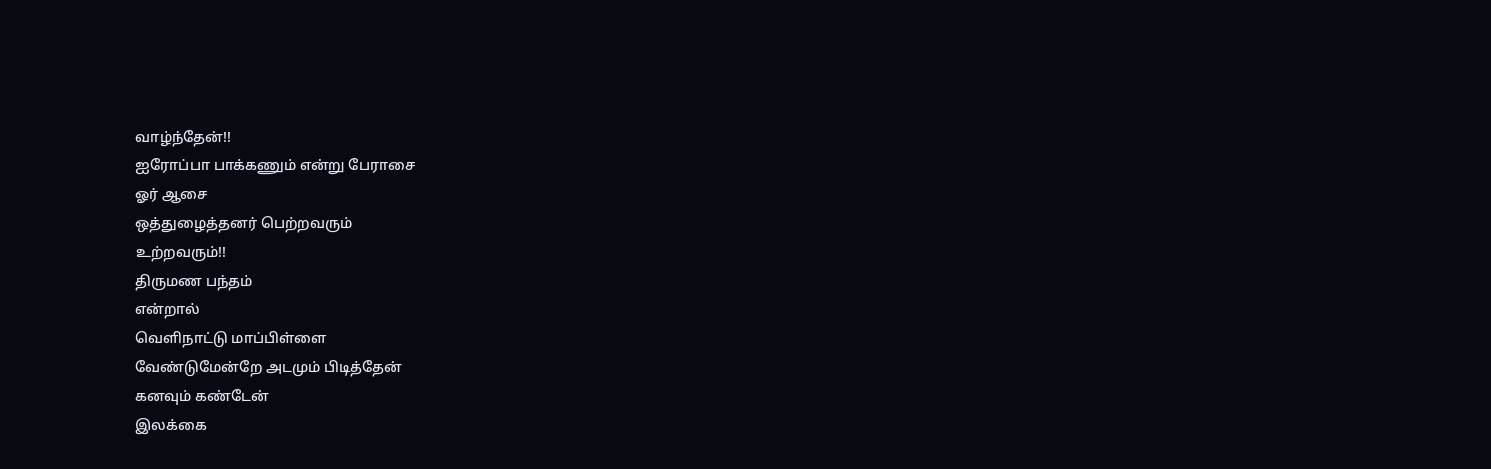வாழ்ந்தேன்!!
ஐரோப்பா பாக்கணும் என்று பேராசை
ஓர் ஆசை
ஒத்துழைத்தனர் பெற்றவரும்
உற்றவரும்!!
திருமண பந்தம்
என்றால்
வெளிநாட்டு மாப்பிள்ளை
வேண்டுமேன்றே அடமும் பிடித்தேன்
கனவும் கண்டேன்
இலக்கை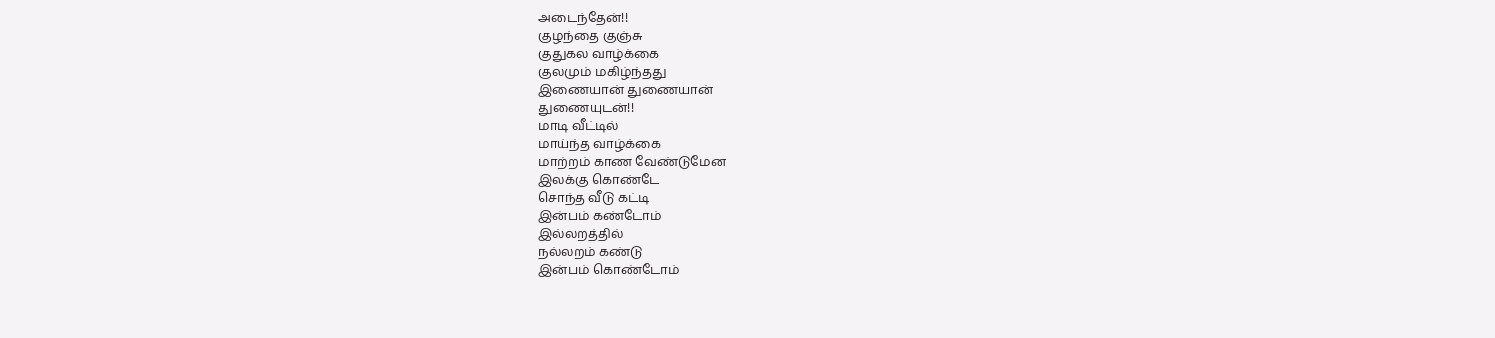அடைந்தேன்!!
குழந்தை குஞ்சு
குதுகல வாழ்க்கை
குலமும் மகிழ்ந்தது
இணையான் துணையான்
துணையுடன்!!
மாடி வீட்டில்
மாய்ந்த வாழ்க்கை
மாற்றம் காண வேண்டுமேன
இலக்கு கொண்டே
சொந்த வீடு கட்டி
இன்பம் கண்டோம்
இல்லறத்தில்
நல்லறம் கண்டு
இன்பம் கொண்டோம்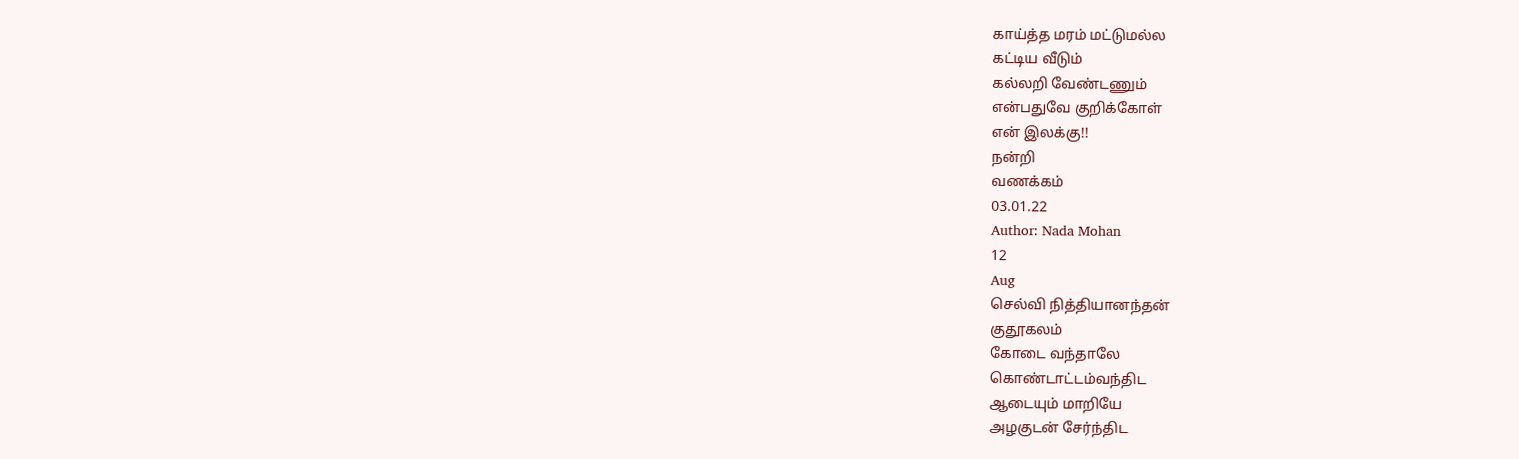காய்த்த மரம் மட்டுமல்ல
கட்டிய வீடும்
கல்லறி வேண்டணும்
என்பதுவே குறிக்கோள்
என் இலக்கு!!
நன்றி
வணக்கம்
03.01.22
Author: Nada Mohan
12
Aug
செல்வி நித்தியானந்தன்
குதூகலம்
கோடை வந்தாலே
கொண்டாட்டம்வந்திட
ஆடையும் மாறியே
அழகுடன் சேர்ந்திட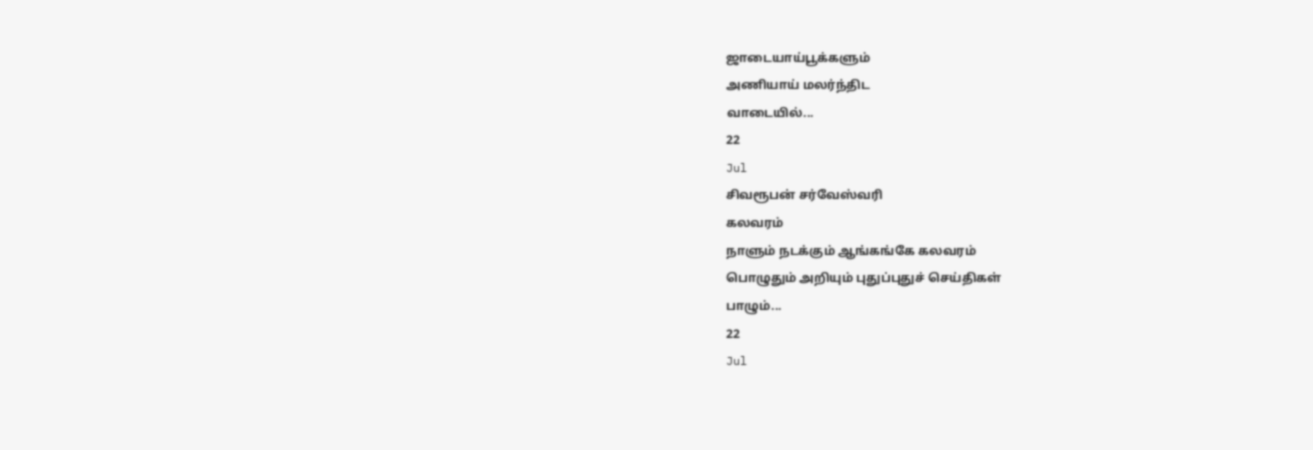ஜாடையாய்பூக்களும்
அணியாய் மலர்ந்திட
வாடையில்...
22
Jul
சிவரூபன் சர்வேஸ்வரி
கலவரம்
நாளும் நடக்கும் ஆங்கங்கே கலவரம்
பொழுதும் அறியும் புதுப்புதுச் செய்திகள்
பாழும்...
22
Jul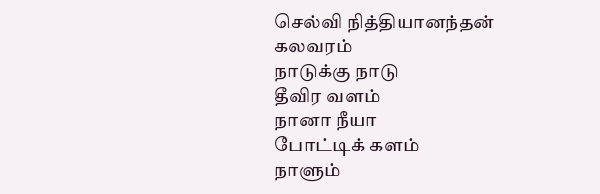செல்வி நித்தியானந்தன்
கலவரம்
நாடுக்கு நாடு
தீவிர வளம்
நானா நீயா
போட்டிக் களம்
நாளும்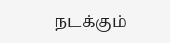நடக்கும்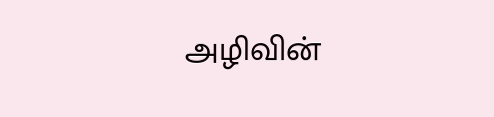அழிவின்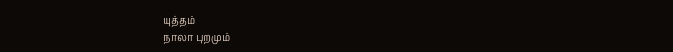யுத்தம்
நாலா புறமும்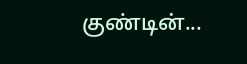குண்டின்...